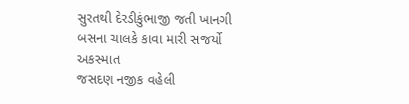સુરતથી દેરડીકુંભાજી જતી ખાનગી બસના ચાલકે કાવા મારી સજર્યો અકસ્માત
જસદણ નજીક વહેલી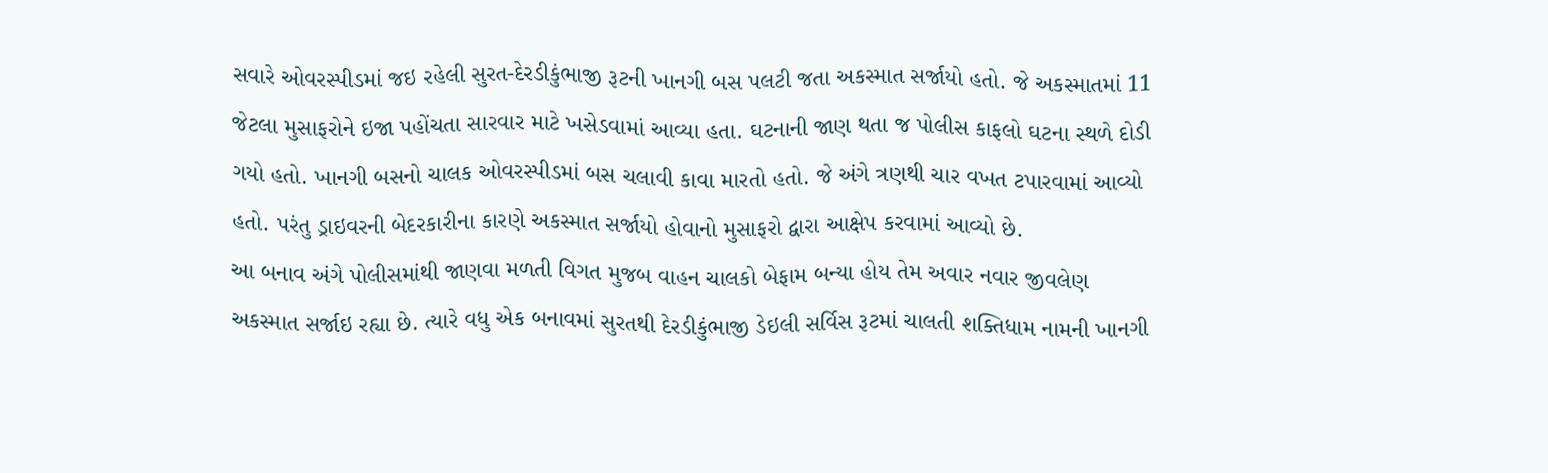સવારે ઓવરસ્પીડમાં જઇ રહેલી સુરત-દેરડીકુંભાજી રૂટની ખાનગી બસ પલટી જતા અકસ્માત સર્જાયો હતો. જે અકસ્માતમાં 11 જેટલા મુસાફરોને ઇજા પહોંચતા સારવાર માટે ખસેડવામાં આવ્યા હતા. ઘટનાની જાણ થતા જ પોલીસ કાફલો ઘટના સ્થળે દોડી ગયો હતો. ખાનગી બસનો ચાલક ઓવરસ્પીડમાં બસ ચલાવી કાવા મારતો હતો. જે અંગે ત્રણથી ચાર વખત ટપારવામાં આવ્યો હતો. પરંતુ ડ્રાઇવરની બેદરકારીના કારણે અકસ્માત સર્જાયો હોવાનો મુસાફરો દ્વારા આક્ષેપ કરવામાં આવ્યો છે.
આ બનાવ અંગે પોલીસમાંથી જાણવા મળતી વિગત મુજબ વાહન ચાલકો બેફામ બન્યા હોય તેમ અવાર નવાર જીવલેણ અકસ્માત સર્જાઇ રહ્યા છે. ત્યારે વધુ એક બનાવમાં સુરતથી દેરડીકુંભાજી ડેઇલી સર્વિસ રૂટમાં ચાલતી શક્તિધામ નામની ખાનગી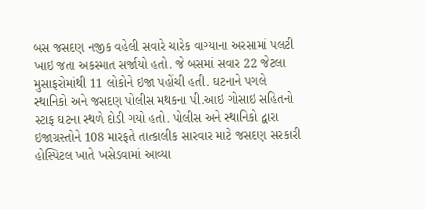બસ જસદણ નજીક વહેલી સવારે ચારેક વાગ્યાના અરસામાં પલટી ખાઇ જતા અકસ્માત સર્જાયો હતો. જે બસમાં સવાર 22 જેટલા મુસાફરોમાંથી 11 લોકોને ઇજા પહોંચી હતી. ઘટનાને પગલે સ્થાનિકો અને જસદણ પોલીસ મથકના પી.આઇ ગોસાઇ સહિતનો સ્ટાફ ઘટના સ્થળે દોડી ગયો હતો. પોલીસ અને સ્થાનિકો દ્વારા ઇજાગ્રસ્તોને 108 મારફતે તાત્કાલીક સારવાર માટે જસદણ સરકારી હોસ્પિટલ ખાતે ખસેડવામાં આવ્યા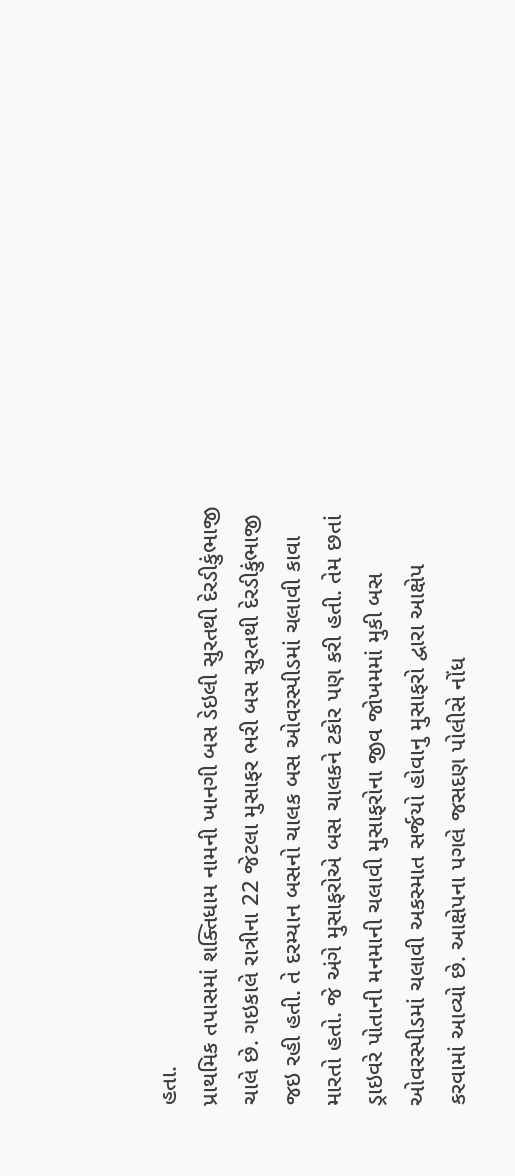હતા.
પ્રાથમિક તપાસમાં શક્તિધામ નામની ખાનગી બસ ડેઇલી સુરતથી દેરડીકુંભાજી ચાલે છે. ગઇકાલે રાત્રીના 22 જેટલા મુસાફર ભરી બસ સુરતથી દેરડીકુંભાજી જઇ રહી હતી. તે દરમ્યાન બસનો ચાલક બસ ઓવરસ્પીડમાં ચલાવી કાવા મારતો હતો. જે અંગે મુસાફરોએ બસ ચાલકને ટકોર પણ કરી હતી. તેમ છતાં ડ્રાઇવરે પોતાની મનમાની ચલાવી મુસાફરોના જીવ જોખમમાં મુકી બસ ઓવરસ્પીડમાં ચલાવી અકસ્માત સર્જયો હોવાનુ મુસાફરો દ્વારા આક્ષેપ કરવામાં આવ્યો છે. આક્ષેપના પગલે જસદણ પોલીસે નોંધ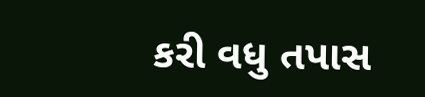કરી વધુ તપાસ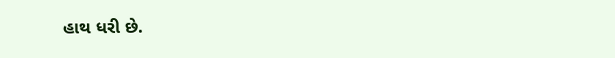હાથ ધરી છે.